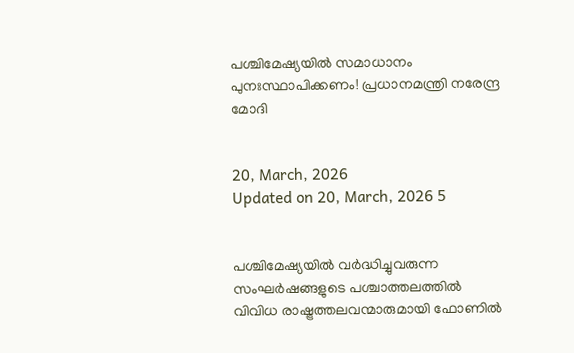പശ്ചിമേഷ്യയിൽ സമാധാനം പുനഃസ്ഥാപിക്കണം! പ്രധാനമന്ത്രി നരേന്ദ്ര മോദി


20, March, 2026
Updated on 20, March, 2026 5


പശ്ചിമേഷ്യയിൽ വർദ്ധിച്ചുവരുന്ന സംഘർഷങ്ങളുടെ പശ്ചാത്തലത്തിൽ വിവിധ രാഷ്ട്രത്തലവന്മാരുമായി ഫോണിൽ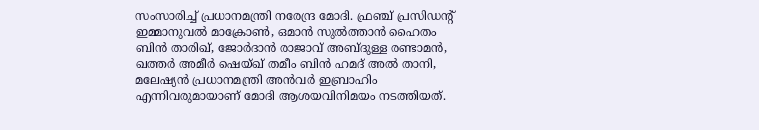സംസാരിച്ച് പ്രധാനമന്ത്രി നരേന്ദ്ര മോദി. ഫ്രഞ്ച് പ്രസിഡന്റ് ഇമ്മാനുവൽ മാക്രോൺ, ഒമാൻ സുൽത്താൻ ഹൈതം ബിൻ താരിഖ്, ജോർദാൻ രാജാവ് അബ്ദുള്ള രണ്ടാമൻ, ഖത്തർ അമീർ ഷെയ്ഖ് തമീം ബിൻ ഹമദ് അൽ താനി, മലേഷ്യൻ പ്രധാനമന്ത്രി അൻവർ ഇബ്രാഹിം എന്നിവരുമായാണ് മോദി ആശയവിനിമയം നടത്തിയത്.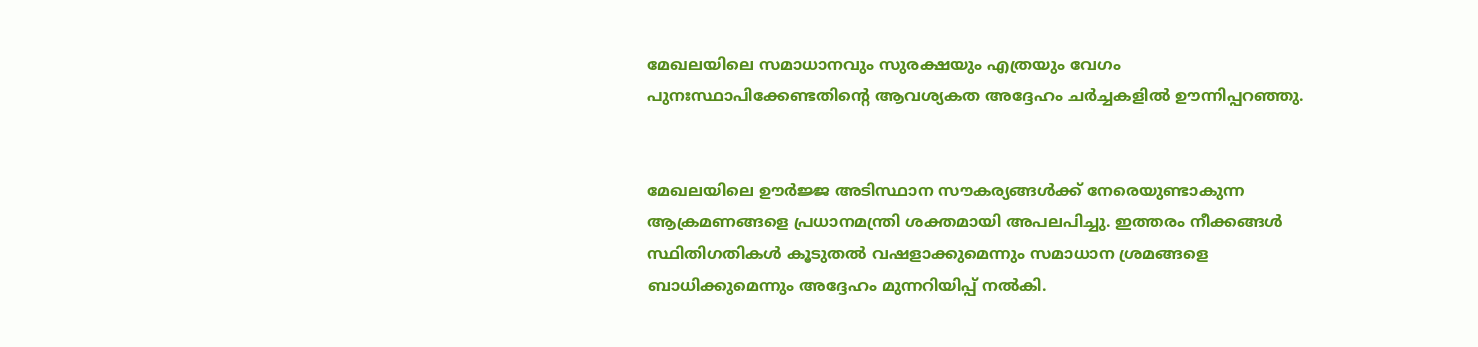മേഖലയിലെ സമാധാനവും സുരക്ഷയും എത്രയും വേഗം പുനഃസ്ഥാപിക്കേണ്ടതിന്റെ ആവശ്യകത അദ്ദേഹം ചർച്ചകളിൽ ഊന്നിപ്പറഞ്ഞു.


മേഖലയിലെ ഊർജ്ജ അടിസ്ഥാന സൗകര്യങ്ങൾക്ക് നേരെയുണ്ടാകുന്ന ആക്രമണങ്ങളെ പ്രധാനമന്ത്രി ശക്തമായി അപലപിച്ചു. ഇത്തരം നീക്കങ്ങൾ സ്ഥിതിഗതികൾ കൂടുതൽ വഷളാക്കുമെന്നും സമാധാന ശ്രമങ്ങളെ ബാധിക്കുമെന്നും അദ്ദേഹം മുന്നറിയിപ്പ് നൽകി.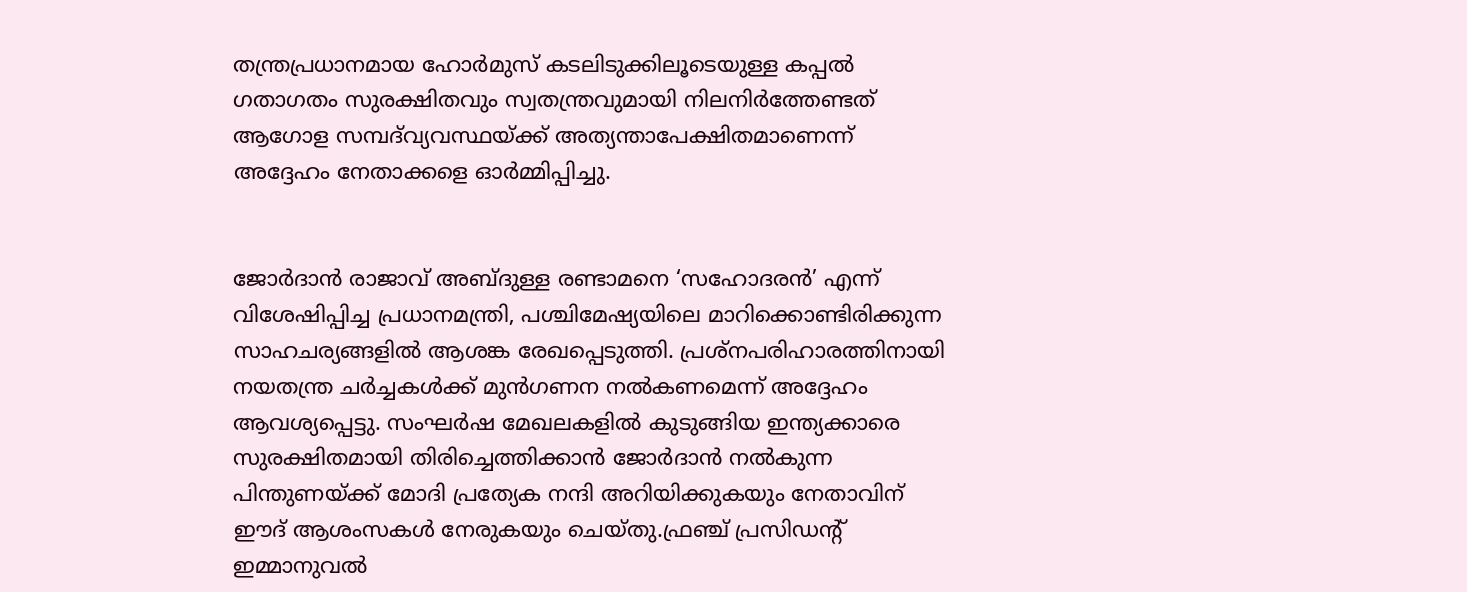തന്ത്രപ്രധാനമായ ഹോർമുസ് കടലിടുക്കിലൂടെയുള്ള കപ്പൽ ഗതാഗതം സുരക്ഷിതവും സ്വതന്ത്രവുമായി നിലനിർത്തേണ്ടത് ആഗോള സമ്പദ്‌വ്യവസ്ഥയ്ക്ക് അത്യന്താപേക്ഷിതമാണെന്ന് അദ്ദേഹം നേതാക്കളെ ഓർമ്മിപ്പിച്ചു.


ജോർദാൻ രാജാവ് അബ്ദുള്ള രണ്ടാമനെ ‘സഹോദരൻ’ എന്ന് വിശേഷിപ്പിച്ച പ്രധാനമന്ത്രി, പശ്ചിമേഷ്യയിലെ മാറിക്കൊണ്ടിരിക്കുന്ന സാഹചര്യങ്ങളിൽ ആശങ്ക രേഖപ്പെടുത്തി. പ്രശ്നപരിഹാരത്തിനായി നയതന്ത്ര ചർച്ചകൾക്ക് മുൻഗണന നൽകണമെന്ന് അദ്ദേഹം ആവശ്യപ്പെട്ടു. സംഘർഷ മേഖലകളിൽ കുടുങ്ങിയ ഇന്ത്യക്കാരെ സുരക്ഷിതമായി തിരിച്ചെത്തിക്കാൻ ജോർദാൻ നൽകുന്ന പിന്തുണയ്ക്ക് മോദി പ്രത്യേക നന്ദി അറിയിക്കുകയും നേതാവിന് ഈദ് ആശംസകൾ നേരുകയും ചെയ്തു.ഫ്രഞ്ച് പ്രസിഡന്റ് ഇമ്മാനുവൽ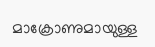മാക്രോണുമായുള്ള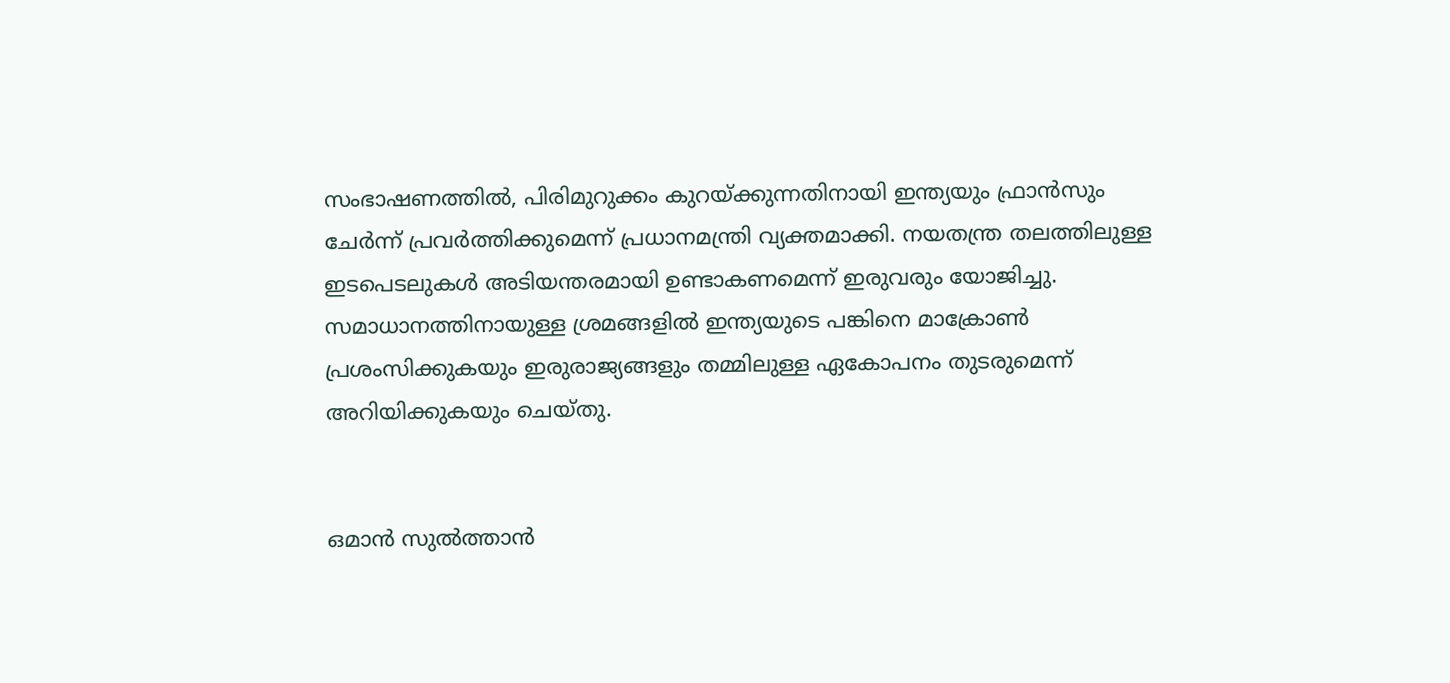സംഭാഷണത്തിൽ, പിരിമുറുക്കം കുറയ്ക്കുന്നതിനായി ഇന്ത്യയും ഫ്രാൻസും ചേർന്ന് പ്രവർത്തിക്കുമെന്ന് പ്രധാനമന്ത്രി വ്യക്തമാക്കി. നയതന്ത്ര തലത്തിലുള്ള ഇടപെടലുകൾ അടിയന്തരമായി ഉണ്ടാകണമെന്ന് ഇരുവരും യോജിച്ചു. സമാധാനത്തിനായുള്ള ശ്രമങ്ങളിൽ ഇന്ത്യയുടെ പങ്കിനെ മാക്രോൺ പ്രശംസിക്കുകയും ഇരുരാജ്യങ്ങളും തമ്മിലുള്ള ഏകോപനം തുടരുമെന്ന് അറിയിക്കുകയും ചെയ്തു.


ഒമാൻ സുൽത്താൻ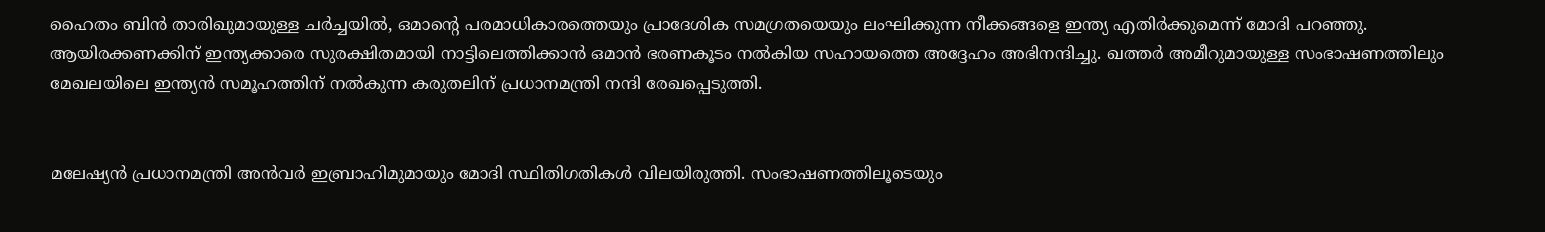ഹൈതം ബിൻ താരിഖുമായുള്ള ചർച്ചയിൽ, ഒമാന്റെ പരമാധികാരത്തെയും പ്രാദേശിക സമഗ്രതയെയും ലംഘിക്കുന്ന നീക്കങ്ങളെ ഇന്ത്യ എതിർക്കുമെന്ന് മോദി പറഞ്ഞു. ആയിരക്കണക്കിന് ഇന്ത്യക്കാരെ സുരക്ഷിതമായി നാട്ടിലെത്തിക്കാൻ ഒമാൻ ഭരണകൂടം നൽകിയ സഹായത്തെ അദ്ദേഹം അഭിനന്ദിച്ചു. ഖത്തർ അമീറുമായുള്ള സംഭാഷണത്തിലും മേഖലയിലെ ഇന്ത്യൻ സമൂഹത്തിന് നൽകുന്ന കരുതലിന് പ്രധാനമന്ത്രി നന്ദി രേഖപ്പെടുത്തി.


മലേഷ്യൻ പ്രധാനമന്ത്രി അൻവർ ഇബ്രാഹിമുമായും മോദി സ്ഥിതിഗതികൾ വിലയിരുത്തി. സംഭാഷണത്തിലൂടെയും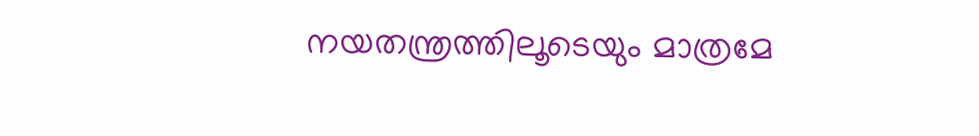നയതന്ത്രത്തിലൂടെയും മാത്രമേ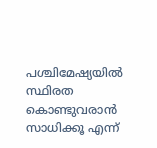പശ്ചിമേഷ്യയിൽ സ്ഥിരത കൊണ്ടുവരാൻ സാധിക്കൂ എന്ന്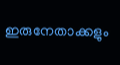ഇരുനേതാക്കളും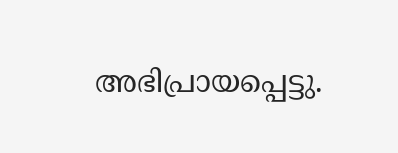അഭിപ്രായപ്പെട്ടു.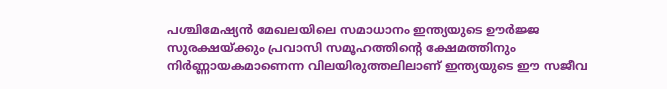പശ്ചിമേഷ്യൻ മേഖലയിലെ സമാധാനം ഇന്ത്യയുടെ ഊർജ്ജ സുരക്ഷയ്ക്കും പ്രവാസി സമൂഹത്തിന്റെ ക്ഷേമത്തിനും നിർണ്ണായകമാണെന്ന വിലയിരുത്തലിലാണ് ഇന്ത്യയുടെ ഈ സജീവ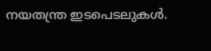നയതന്ത്ര ഇടപെടലുകൾ.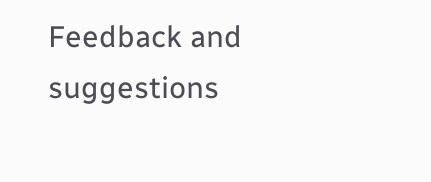Feedback and suggestions